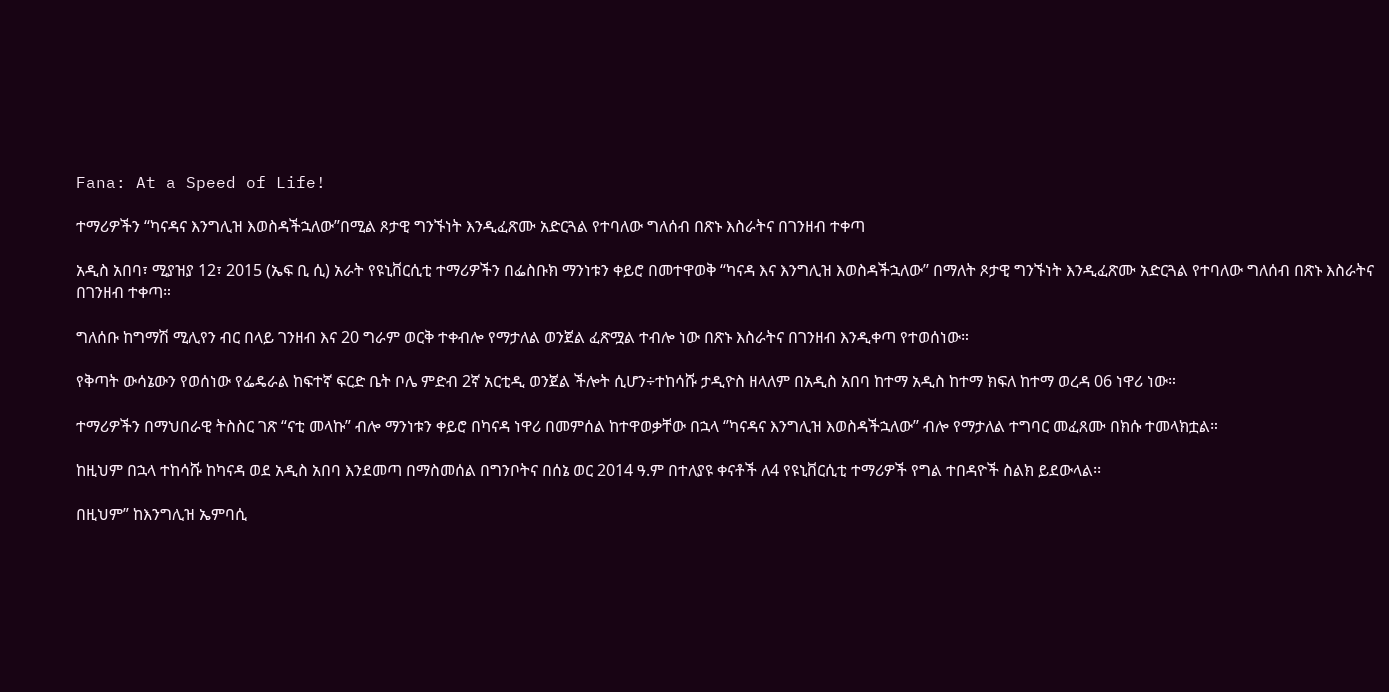Fana: At a Speed of Life!

ተማሪዎችን ‘‘ካናዳና እንግሊዝ እወስዳችኋለው’’በሚል ጾታዊ ግንኙነት እንዲፈጽሙ አድርጓል የተባለው ግለሰብ በጽኑ እስራትና በገንዘብ ተቀጣ

አዲስ አበባ፣ ሚያዝያ 12፣ 2015 (ኤፍ ቢ ሲ) አራት የዩኒቨርሲቲ ተማሪዎችን በፌስቡክ ማንነቱን ቀይሮ በመተዋወቅ ‘‘ካናዳ እና እንግሊዝ እወስዳችኋለው’’ በማለት ጾታዊ ግንኙነት እንዲፈጽሙ አድርጓል የተባለው ግለሰብ በጽኑ እስራትና በገንዘብ ተቀጣ።

ግለሰቡ ከግማሽ ሚሊየን ብር በላይ ገንዘብ እና 20 ግራም ወርቅ ተቀብሎ የማታለል ወንጀል ፈጽሟል ተብሎ ነው በጽኑ እስራትና በገንዘብ እንዲቀጣ የተወሰነው።

የቅጣት ውሳኔውን የወሰነው የፌዴራል ከፍተኛ ፍርድ ቤት ቦሌ ምድብ 2ኛ አርቲዲ ወንጀል ችሎት ሲሆን÷ተከሳሹ ታዲዮስ ዘላለም በአዲስ አበባ ከተማ አዲስ ከተማ ክፍለ ከተማ ወረዳ 06 ነዋሪ ነው።

ተማሪዎችን በማህበራዊ ትስስር ገጽ “ናቲ መላኩ” ብሎ ማንነቱን ቀይሮ በካናዳ ነዋሪ በመምሰል ከተዋወቃቸው በኋላ ‘’ካናዳና እንግሊዝ እወስዳችኋለው’’ ብሎ የማታለል ተግባር መፈጸሙ በክሱ ተመላክቷል።

ከዚህም በኋላ ተከሳሹ ከካናዳ ወደ አዲስ አበባ እንደመጣ በማስመሰል በግንቦትና በሰኔ ወር 2014 ዓ.ም በተለያዩ ቀናቶች ለ4 የዩኒቨርሲቲ ተማሪዎች የግል ተበዳዮች ስልክ ይደውላል፡፡

በዚህም” ከእንግሊዝ ኤምባሲ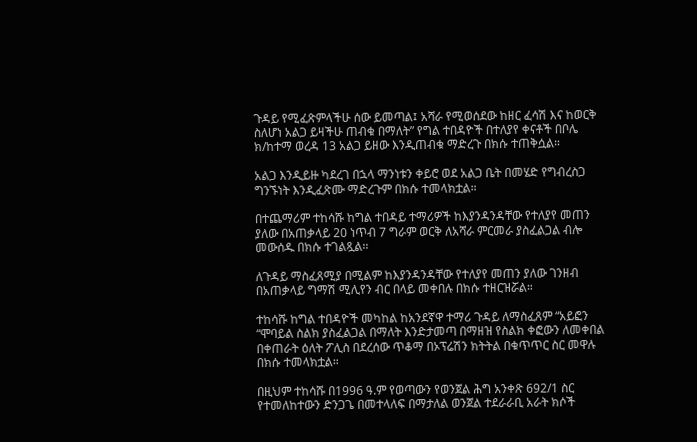ጉዳይ የሚፈጽምላችሁ ሰው ይመጣል፤ አሻራ የሚወሰደው ከዘር ፈሳሽ እና ከወርቅ ስለሆነ አልጋ ይዛችሁ ጠብቁ በማለት” የግል ተበዳዮች በተለያየ ቀናቶች በቦሌ ክ/ከተማ ወረዳ 13 አልጋ ይዘው እንዲጠብቁ ማድረጉ በክሱ ተጠቅሷል።

አልጋ እንዲይዙ ካደረገ በኋላ ማንነቱን ቀይሮ ወደ አልጋ ቤት በመሄድ የግብረስጋ ግንኙነት እንዲፈጽሙ ማድረጉም በክሱ ተመላክቷል።

በተጨማሪም ተከሳሹ ከግል ተበዳይ ተማሪዎች ከእያንዳንዳቸው የተለያየ መጠን ያለው በአጠቃላይ 20 ነጥብ 7 ግራም ወርቅ ለአሻራ ምርመራ ያስፈልጋል ብሎ መውሰዱ በክሱ ተገልጿል፡፡

ለጉዳይ ማስፈጸሚያ በሚልም ከእያንዳንዳቸው የተለያየ መጠን ያለው ገንዘብ በአጠቃላይ ግማሽ ሚሊየን ብር በላይ መቀበሉ በክሱ ተዘርዝሯል።

ተከሳሹ ከግል ተበዳዮች መካከል ከአንደኛዋ ተማሪ ጉዳይ ለማስፈጸም “አይፎን “ሞባይል ስልክ ያስፈልጋል በማለት እንድታመጣ በማዘዝ የስልክ ቀፎውን ለመቀበል በቀጠራት ዕለት ፖሊስ በደረሰው ጥቆማ በኦፕሬሽን ክትትል በቁጥጥር ስር መዋሉ  በክሱ ተመላክቷል።

በዚህም ተከሳሹ በ1996 ዓ.ም የወጣውን የወንጀል ሕግ አንቀጽ 692/1 ስር የተመለከተውን ድንጋጌ በመተላለፍ በማታለል ወንጀል ተደራራቢ አራት ክሶች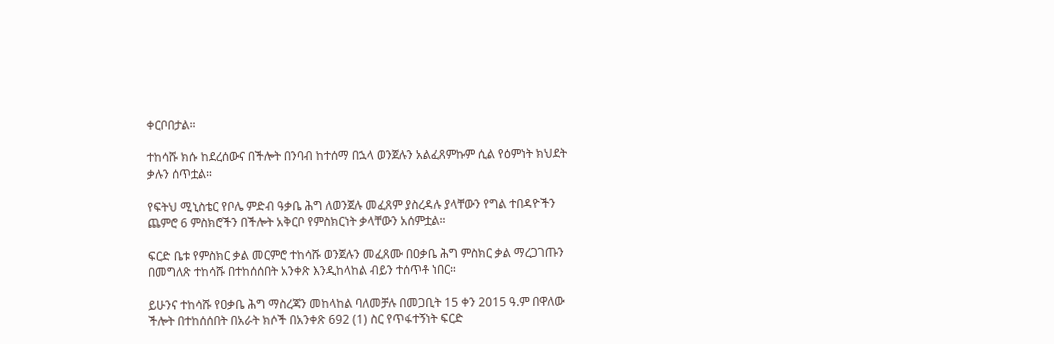ቀርቦበታል።

ተከሳሹ ክሱ ከደረሰውና በችሎት በንባብ ከተሰማ በኋላ ወንጀሉን አልፈጸምኩም ሲል የዕምነት ክህደት ቃሉን ሰጥቷል።

የፍትህ ሚኒስቴር የቦሌ ምድብ ዓቃቤ ሕግ ለወንጀሉ መፈጸም ያስረዳሉ ያላቸውን የግል ተበዳዮችን ጨምሮ 6 ምስክሮችን በችሎት አቅርቦ የምስክርነት ቃላቸውን አሰምቷል።

ፍርድ ቤቱ የምስክር ቃል መርምሮ ተከሳሹ ወንጀሉን መፈጸሙ በዐቃቤ ሕግ ምስክር ቃል ማረጋገጡን በመግለጽ ተከሳሹ በተከሰሰበት አንቀጽ እንዲከላከል ብይን ተሰጥቶ ነበር።

ይሁንና ተከሳሹ የዐቃቤ ሕግ ማስረጃን መከላከል ባለመቻሉ በመጋቢት 15 ቀን 2015 ዓ.ም በዋለው ችሎት በተከሰሰበት በአራት ክሶች በአንቀጽ 692 (1) ስር የጥፋተኝነት ፍርድ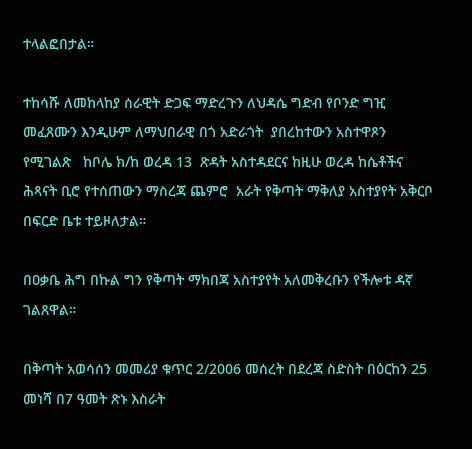ተላልፎበታል።

ተከሳሹ ለመከላከያ ሰራዊት ድጋፍ ማድረጉን ለህዳሴ ግድብ የቦንድ ግዢ መፈጸሙን እንዲሁም ለማህበራዊ በጎ አድራጎት  ያበረከተውን አስተዋጾን የሚገልጽ   ከቦሌ ክ/ከ ወረዳ 13  ጽዳት አስተዳደርና ከዚሁ ወረዳ ከሴቶችና ሕጻናት ቢሮ የተሰጠውን ማስረጃ ጨምሮ  አራት የቅጣት ማቅለያ አስተያየት አቅርቦ በፍርድ ቤቱ ተይዞለታል።

በዐቃቤ ሕግ በኩል ግን የቅጣት ማክበጃ አስተያየት አለመቅረቡን የችሎቱ ዳኛ ገልጸዋል።

በቅጣት አወሳሰን መመሪያ ቁጥር 2/2006 መሰረት በደረጃ ስድስት በዕርከን 25 መነሻ በ7 ዓመት ጽኑ እስራት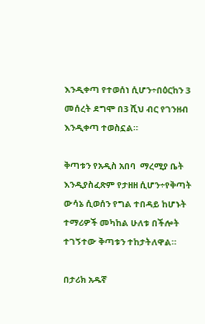እንዲቀጣ የተወሰነ ሲሆን÷በዕርከን 3 መሰረት ደግሞ በ3 ሺህ ብር የገንዘብ እንዲቀጣ ተወስኗል።

ቅጣቱን የአዲስ አበባ  ማረሚያ ቤት እንዲያስፈጽም የታዘዘ ሲሆን÷የቅጣት ውሳኔ ሲወሰን የግል ተበዳይ ከሆኑት ተማሪዎች መካከል ሁለቱ በችሎት ተገኝተው ቅጣቱን ተከታትለዋል።

በታሪክ አዱኛ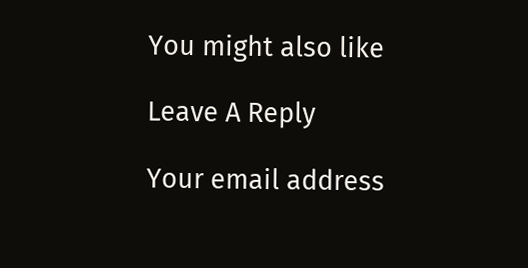You might also like

Leave A Reply

Your email address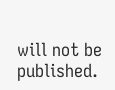will not be published.